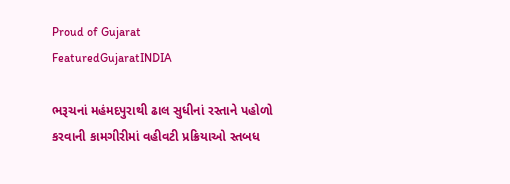Proud of Gujarat
FeaturedGujaratINDIA

ભરૂચનાં મહંમદપુરાથી ઢાલ સુધીનાં રસ્તાને પહોળો કરવાની કામગીરીમાં વહીવટી પ્રક્રિયાઓ સ્તબધ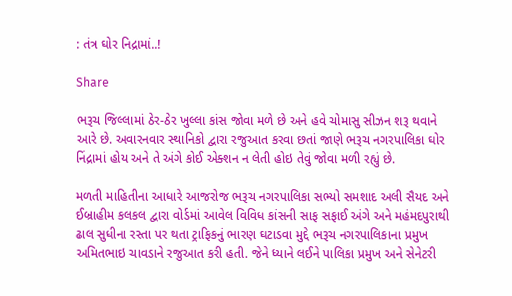: તંત્ર ઘોર નિદ્રામાં..!

Share

ભરૂચ જિલ્લામાં ઠેર-ઠેર ખુલ્લા કાંસ જોવા મળે છે અને હવે ચોમાસુ સીઝન શરૂ થવાને આરે છે. અવારનવાર સ્થાનિકો દ્વારા રજુઆત કરવા છતાં જાણે ભરૂચ નગરપાલિકા ઘોર નિંદ્રામાં હોય અને તે અંગે કોઈ એક્શન ન લેતી હોઇ તેવું જોવા મળી રહ્યું છે.

મળતી માહિતીના આધારે આજરોજ ભરૂચ નગરપાલિકા સભ્યો સમશાદ અલી સૈયદ અને ઈબ્રાહીમ કલકલ દ્વારા વોર્ડમાં આવેલ વિવિધ કાંસની સાફ સફાઈ અંગે અને મહંમદપુરાથી ઢાલ સુધીના રસ્તા પર થતા ટ્રાફિકનું ભારણ ઘટાડવા મુદ્દે ભરૂચ નગરપાલિકાના પ્રમુખ અમિતભાઇ ચાવડાને રજુઆત કરી હતી. જેને ધ્યાને લઈને પાલિકા પ્રમુખ અને સેનેટરી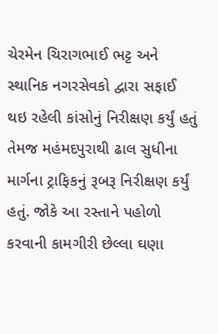ચેરમેન ચિરાગભાઈ ભટ્ટ અને સ્થાનિક નગરસેવકો દ્વારા સફાઈ થઇ રહેલી કાંસોનું નિરીક્ષણ કર્યું હતું તેમજ મહંમદપુરાથી ઢાલ સુધીના માર્ગના ટ્રાફિકનું રૂબરૂ નિરીક્ષણ કર્યું હતું. જોકે આ રસ્તાને પહોળો કરવાની કામગીરી છેલ્લા ઘણા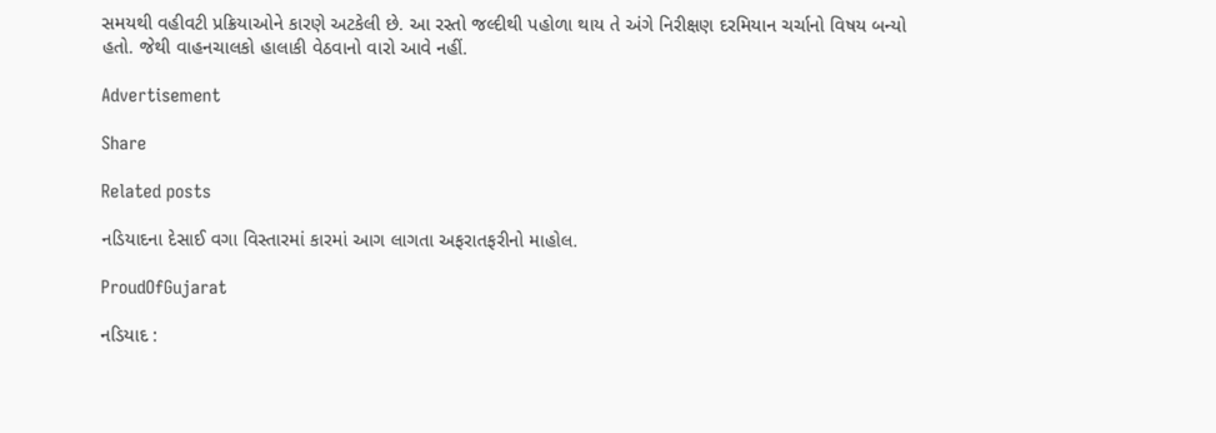સમયથી વહીવટી પ્રક્રિયાઓને કારણે અટકેલી છે. આ રસ્તો જલ્દીથી પહોળા થાય તે અંગે નિરીક્ષણ દરમિયાન ચર્ચાનો વિષય બન્યો હતો. જેથી વાહનચાલકો હાલાકી વેઠવાનો વારો આવે નહીં.

Advertisement

Share

Related posts

નડિયાદના દેસાઈ વગા વિસ્તારમાં કારમાં આગ લાગતા અફરાતફરીનો માહોલ.

ProudOfGujarat

નડિયાદ :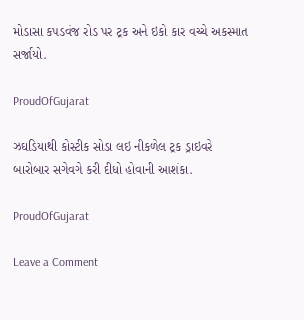મોડાસા કપડવંજ રોડ પર ટ્રક અને ઇકો કાર વચ્ચે અકસ્માત સર્જાયો.

ProudOfGujarat

ઝઘડિયાથી કોસ્ટીક સોડા લઇ નીકળેલ ટ્રક ડ્રાઇવરે બારોબાર સગેવગે કરી દીધો હોવાની આશંકા.

ProudOfGujarat

Leave a Comment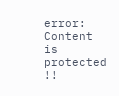error: Content is protected !!